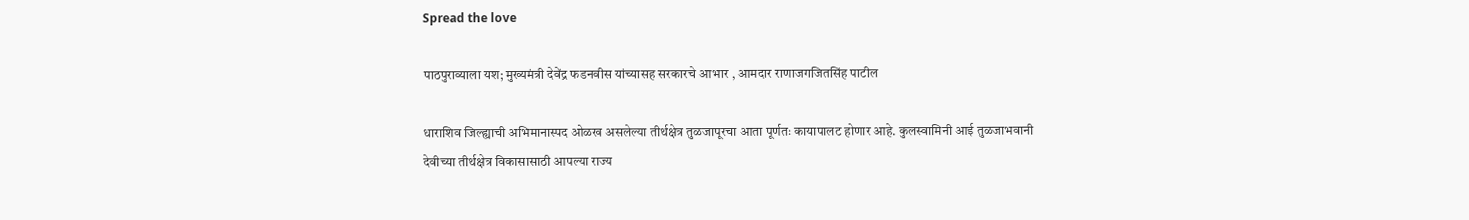Spread the love

पाठपुराव्याला यश; मुख्यमंत्री देवेंद्र फडनवीस यांच्यासह सरकारचे आभार , आमदार राणाजगजितसिंह पाटील

धाराशिव जिल्ह्याची अभिमानास्पद ओळख असलेल्या तीर्थक्षेत्र तुळजापूरचा आता पूर्णतः कायापालट होणार आहे. कुलस्वामिनी आई तुळजाभवानी देवीच्या तीर्थक्षेत्र विकासासाठी आपल्या राज्य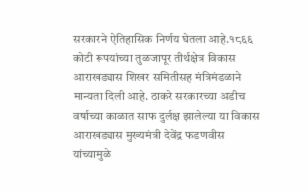सरकारने ऐतिहासिक निर्णय घेतला आहे.१८६६ कोटी रूपयांच्या तुळजापूर तीर्थक्षेत्र विकास आराखड्यास शिखर समितीसह मंत्रिमंडळाने मान्यता दिली आहे. ठाकरे सरकारच्या अडीच वर्षाच्या काळात साफ दुर्लक्ष झालेल्या या विकास आराखड्यास मुख्यमंत्री देवेंद्र फडणवीस यांच्यामुळे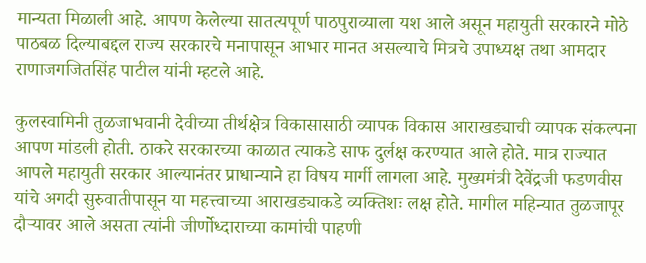मान्यता मिळाली आहे. आपण केलेल्या सातत्यपूर्ण पाठपुराव्याला यश आले असून महायुती सरकारने मोठे पाठबळ दिल्याबद्दल राज्य सरकारचे मनापासून आभार मानत असल्याचे मित्रचे उपाध्यक्ष तथा आमदार राणाजगजितसिंह पाटील यांनी म्हटले आहे.

कुलस्वामिनी तुळजाभवानी देवीच्या तीर्थक्षेत्र विकासासाठी व्यापक विकास आराखड्याची व्यापक संकल्पना आपण मांडली होती. ठाकरे सरकारच्या काळात त्याकडे साफ दुर्लक्ष करण्यात आले होते. मात्र राज्यात आपले महायुती सरकार आल्यानंतर प्राधान्याने हा विषय मार्गी लागला आहे. मुख्यमंत्री देवेंद्रजी फडणवीस यांचे अगदी सुरुवातीपासून या महत्त्वाच्या आराखड्याकडे व्यक्तिशः लक्ष होते. मागील महिन्यात तुळजापूर दौऱ्यावर आले असता त्यांनी जीर्णोध्दाराच्या कामांची पाहणी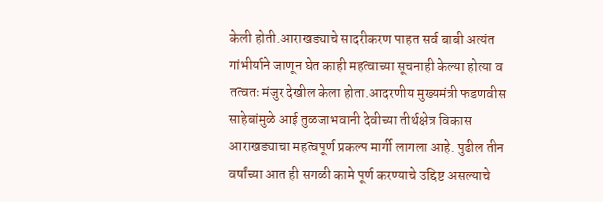केली होती.आराखड्याचे सादरीकरण पाहत सर्व बाबी अत्यंत गांभीर्याने जाणून घेत काही महत्वाच्या सूचनाही केल्या होत्या व तत्वतः मंजुर देखील केला होता.आदरणीय मुख्यमंत्री फडणवीस साहेबांमुळे आई तुळजाभवानी देवीच्या तीर्थक्षेत्र विकास आराखड्याचा महत्वपूर्ण प्रकल्प मार्गी लागला आहे. पुढील तीन वर्षांच्या आत ही सगळी कामे पूर्ण करण्याचे उद्दिष्ट असल्याचे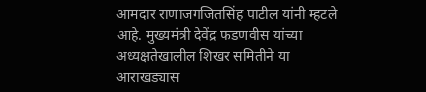आमदार राणाजगजितसिंह पाटील यांनी म्हटले आहे. मुख्यमंत्री देवेंद्र फडणवीस यांच्या अध्यक्षतेखालील शिखर समितीने या आराखड्यास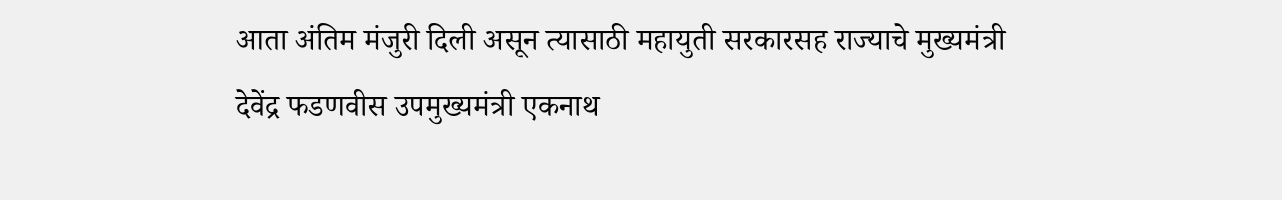आता अंतिम मंजुरी दिली असून त्यासाठी महायुती सरकारसह राज्याचे मुख्यमंत्री देवेंद्र फडणवीस उपमुख्यमंत्री एकनाथ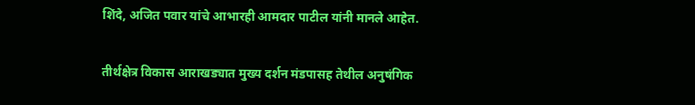शिंदे, अजित पवार यांचे आभारही आमदार पाटील यांनी मानले आहेत.

तीर्थक्षेत्र विकास आराखड्यात मुख्य दर्शन मंडपासह तेथील अनुषंगिक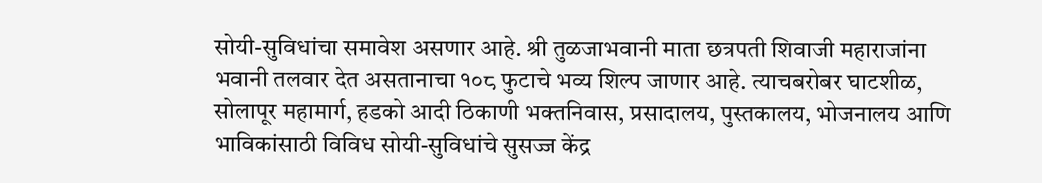सोयी-सुविधांचा समावेश असणार आहे. श्री तुळजाभवानी माता छत्रपती शिवाजी महाराजांना भवानी तलवार देत असतानाचा १०८ फुटाचे भव्य शिल्प जाणार आहे. त्याचबरोबर घाटशीळ, सोलापूर महामार्ग, हडको आदी ठिकाणी भक्तनिवास, प्रसादालय, पुस्तकालय, भोजनालय आणि भाविकांसाठी विविध सोयी-सुविधांचे सुसज्ज केंद्र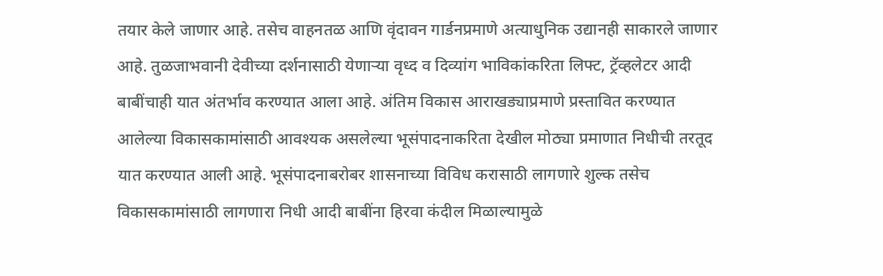तयार केले जाणार आहे. तसेच वाहनतळ आणि वृंदावन गार्डनप्रमाणे अत्याधुनिक उद्यानही साकारले जाणार आहे. तुळजाभवानी देवीच्या दर्शनासाठी येणार्‍या वृध्द व दिव्यांग भाविकांकरिता लिफ्ट, ट्रॅव्हलेटर आदी बाबींचाही यात अंतर्भाव करण्यात आला आहे. अंतिम विकास आराखड्याप्रमाणे प्रस्तावित करण्यात आलेल्या विकासकामांसाठी आवश्यक असलेल्या भूसंपादनाकरिता देखील मोठ्या प्रमाणात निधीची तरतूद यात करण्यात आली आहे. भूसंपादनाबरोबर शासनाच्या विविध करासाठी लागणारे शुल्क तसेच विकासकामांसाठी लागणारा निधी आदी बाबींना हिरवा कंदील मिळाल्यामुळे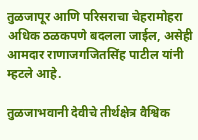तुळजापूर आणि परिसराचा चेहरामोहरा अधिक ठळकपणे बदलला जाईल, असेही आमदार राणाजगजितसिंह पाटील यांनी म्हटले आहे.

तुळजाभवानी देवीचे तीर्थक्षेत्र वैश्विक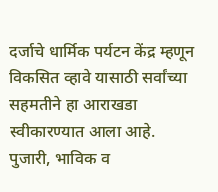दर्जाचे धार्मिक पर्यटन केंद्र म्हणून विकसित व्हावे यासाठी सर्वांच्या सहमतीने हा आराखडा स्वीकारण्यात आला आहे. पुजारी, भाविक व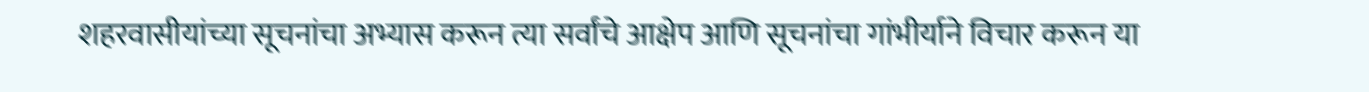शहरवासीयांच्या सूचनांचा अभ्यास करून त्या सर्वांचे आक्षेप आणि सूचनांचा गांभीर्याने विचार करून या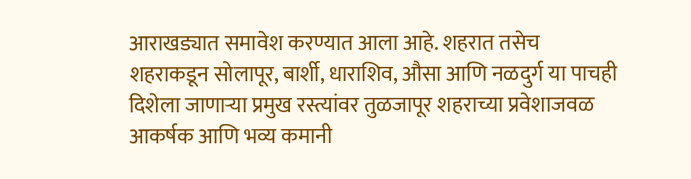आराखड्यात समावेश करण्यात आला आहे. शहरात तसेच शहराकडून सोलापूर, बार्शी, धाराशिव, औसा आणि नळदुर्ग या पाचही दिशेला जाणार्‍या प्रमुख रस्त्यांवर तुळजापूर शहराच्या प्रवेशाजवळ आकर्षक आणि भव्य कमानी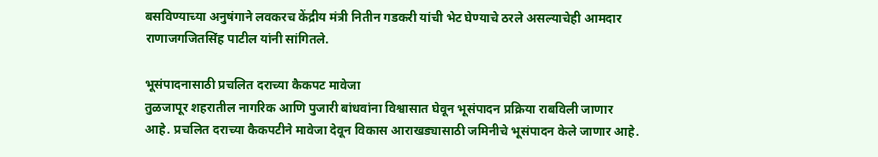बसविण्याच्या अनुषंगाने लवकरच केंद्रीय मंत्री नितीन गडकरी यांची भेट घेण्याचे ठरले असल्याचेही आमदार राणाजगजितसिंह पाटील यांनी सांगितले.

भूसंपादनासाठी प्रचलित दराच्या कैकपट मावेजा
तुळजापूर शहरातील नागरिक आणि पुजारी बांधवांना विश्वासात घेवून भूसंपादन प्रक्रिया राबविली जाणार आहे. प्रचलित दराच्या कैकपटीने मावेजा देवून विकास आराखड्यासाठी जमिनीचे भूसंपादन केले जाणार आहे.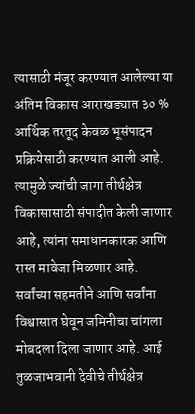त्यासाठी मंजूर करण्यात आलेल्या या अंतिम विकास आराखड्यात ३० % आर्थिक तरतूद केवळ भूसंपादन प्रक्रियेसाठी करण्यात आली आहे. त्यामुळे ज्यांची जागा तीर्थक्षेत्र विकासासाठी संपादीत केली जाणार आहे, त्यांना समाधानकारक आणि रास्त मावेजा मिळणार आहे. सर्वांच्या सहमतीने आणि सर्वांना विश्वासात घेवून जमिनीचा चांगला मोबदला दिला जाणार आहे. आई तुळजाभवानी देवीचे तीर्थक्षेत्र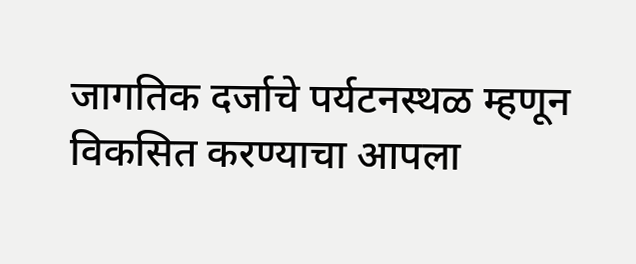जागतिक दर्जाचे पर्यटनस्थळ म्हणून विकसित करण्याचा आपला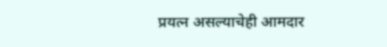प्रयत्न असल्याचेही आमदार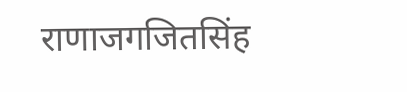राणाजगजितसिंह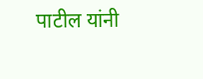पाटील यांनी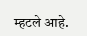म्हटले आहे.